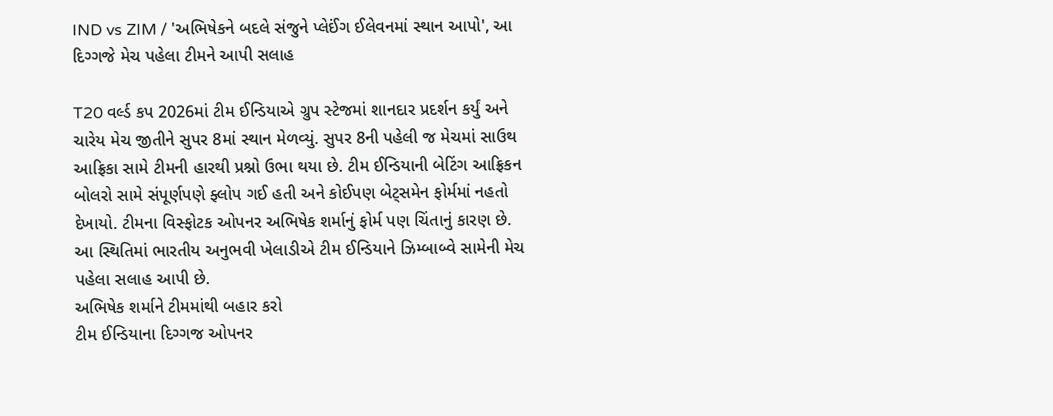IND vs ZIM / 'અભિષેકને બદલે સંજુને પ્લેઈંગ ઈલેવનમાં સ્થાન આપો', આ દિગ્ગજે મેચ પહેલા ટીમને આપી સલાહ

T20 વર્લ્ડ કપ 2026માં ટીમ ઈન્ડિયાએ ગ્રુપ સ્ટેજમાં શાનદાર પ્રદર્શન કર્યું અને ચારેય મેચ જીતીને સુપર 8માં સ્થાન મેળવ્યું. સુપર 8ની પહેલી જ મેચમાં સાઉથ આફ્રિકા સામે ટીમની હારથી પ્રશ્નો ઉભા થયા છે. ટીમ ઈન્ડિયાની બેટિંગ આફ્રિકન બોલરો સામે સંપૂર્ણપણે ફ્લોપ ગઈ હતી અને કોઈપણ બેટ્સમેન ફોર્મમાં નહતો દેખાયો. ટીમના વિસ્ફોટક ઓપનર અભિષેક શર્માનું ફોર્મ પણ ચિંતાનું કારણ છે. આ સ્થિતિમાં ભારતીય અનુભવી ખેલાડીએ ટીમ ઈન્ડિયાને ઝિમ્બાબ્વે સામેની મેચ પહેલા સલાહ આપી છે.
અભિષેક શર્માને ટીમમાંથી બહાર કરો
ટીમ ઈન્ડિયાના દિગ્ગજ ઓપનર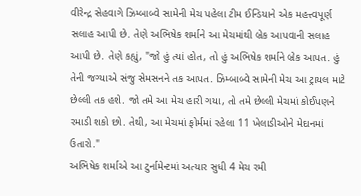વીરેન્દ્ર સેહવાગે ઝિમ્બાબ્વે સામેની મેચ પહેલા ટીમ ઈન્ડિયાને એક મહત્ત્વપૂર્ણ સલાહ આપી છે. તેણે અભિષેક શર્માને આ મેચમાંથી બ્રેક આપવાની સલાહ આપી છે. તેણે કહ્યું, "જો હું ત્યાં હોત, તો હું અભિષેક શર્માને બ્રેક આપત. હું તેની જગ્યાએ સંજુ સેમસનને તક આપત. ઝિમ્બાબ્વે સામેની મેચ આ ટ્રાયલ માટે છેલ્લી તક હશે. જો તમે આ મેચ હારી ગયા, તો તમે છેલ્લી મેચમાં કોઈપણને રમાડી શકો છો. તેથી, આ મેચમાં ફોર્મમાં રહેલા 11 ખેલાડીઓને મેદાનમાં ઉતારો."
અભિષેક શર્માએ આ ટુર્નામેન્ટમાં અત્યાર સુધી 4 મેચ રમી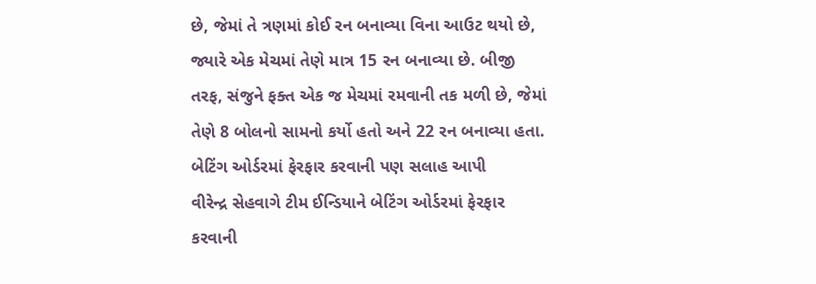છે, જેમાં તે ત્રણમાં કોઈ રન બનાવ્યા વિના આઉટ થયો છે, જ્યારે એક મેચમાં તેણે માત્ર 15 રન બનાવ્યા છે. બીજી તરફ, સંજુને ફક્ત એક જ મેચમાં રમવાની તક મળી છે, જેમાં તેણે 8 બોલનો સામનો કર્યો હતો અને 22 રન બનાવ્યા હતા.
બેટિંગ ઓર્ડરમાં ફેરફાર કરવાની પણ સલાહ આપી
વીરેન્દ્ર સેહવાગે ટીમ ઈન્ડિયાને બેટિંગ ઓર્ડરમાં ફેરફાર કરવાની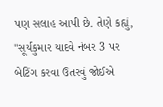પણ સલાહ આપી છે. તેણે કહ્યું, "સૂર્યકુમાર યાદવે નંબર 3 પર બેટિંગ કરવા ઉતરવું જોઈએ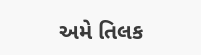અમે તિલક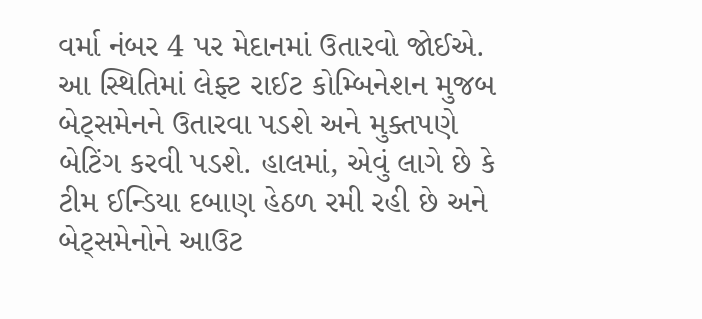વર્મા નંબર 4 પર મેદાનમાં ઉતારવો જોઈએ. આ સ્થિતિમાં લેફ્ટ રાઈટ કોમ્બિનેશન મુજબ બેટ્સમેનને ઉતારવા પડશે અને મુક્તપણે બેટિંગ કરવી પડશે. હાલમાં, એવું લાગે છે કે ટીમ ઈન્ડિયા દબાણ હેઠળ રમી રહી છે અને બેટ્સમેનોને આઉટ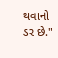થવાનો ડર છે."